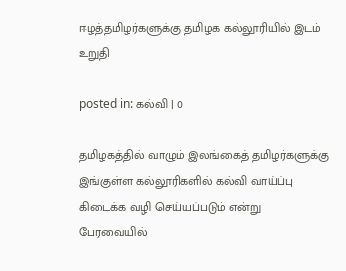ஈழத்தமிழர்களுக்கு தமிழக கல்லூரியில் இடம் உறுதி

posted in: கல்வி | 0

தமிழகத்தில் வாழும் இலங்கைத் தமிழர்களுக்கு இங்குள்ள கல்லூரிகளில் கல்வி வாய்ப்பு கிடைக்க வழி செய்யப்படும் என்று பேரவையில்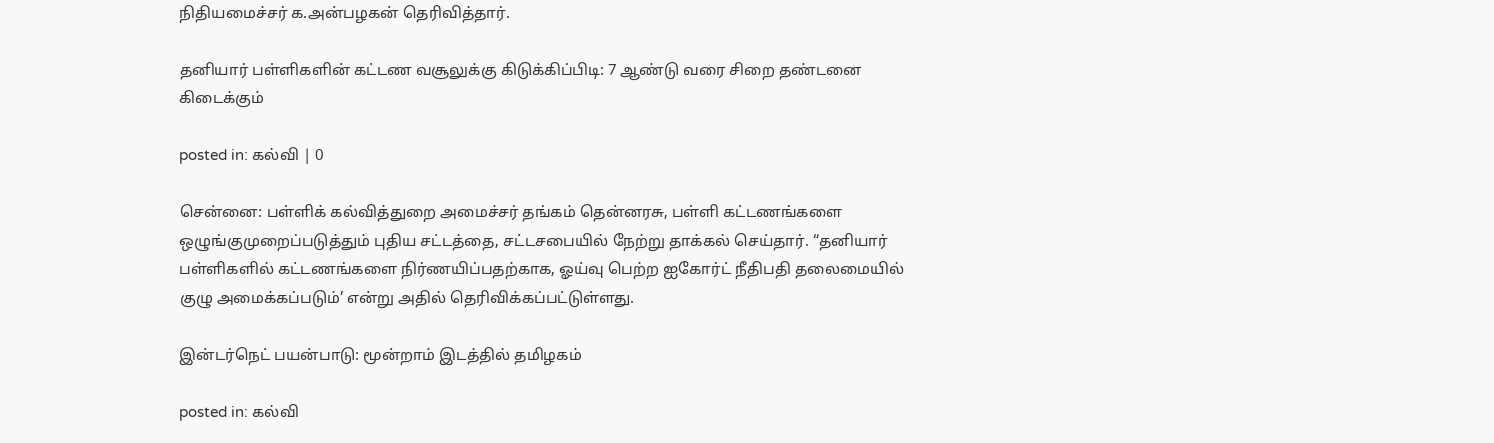நிதியமைச்சர் க.அன்பழகன் தெரிவித்தார்.

தனியார் பள்ளிகளின் கட்டண வசூலுக்கு கிடுக்கிப்பிடி: 7 ஆண்டு வரை சிறை தண்டனை கிடைக்கும்

posted in: கல்வி | 0

சென்னை: பள்ளிக் கல்வித்துறை அமைச்சர் தங்கம் தென்னரசு, பள்ளி கட்டணங்களை ஒழுங்குமுறைப்படுத்தும் புதிய சட்டத்தை, சட்டசபையில் நேற்று தாக்கல் செய்தார். “தனியார் பள்ளிகளில் கட்டணங்களை நிர்ணயிப்பதற்காக, ஓய்வு பெற்ற ஐகோர்ட் நீதிபதி தலைமையில் குழு அமைக்கப்படும்’ என்று அதில் தெரிவிக்கப்பட்டுள்ளது.

இன்டர்நெட் பயன்பாடு: மூன்றாம் இடத்தில் தமிழகம்

posted in: கல்வி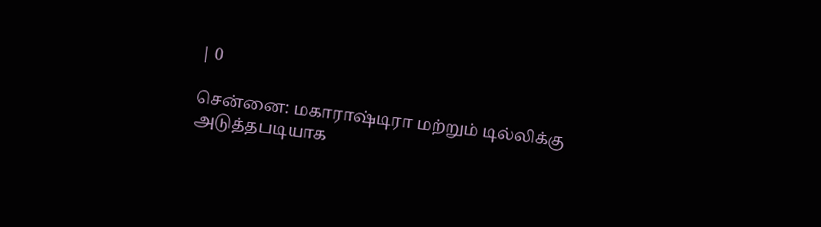| 0

சென்னை: மகாராஷ்டிரா மற்றும் டில்லிக்கு அடுத்தபடியாக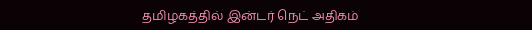தமிழகத்தில் இன்டர் நெட் அதிகம்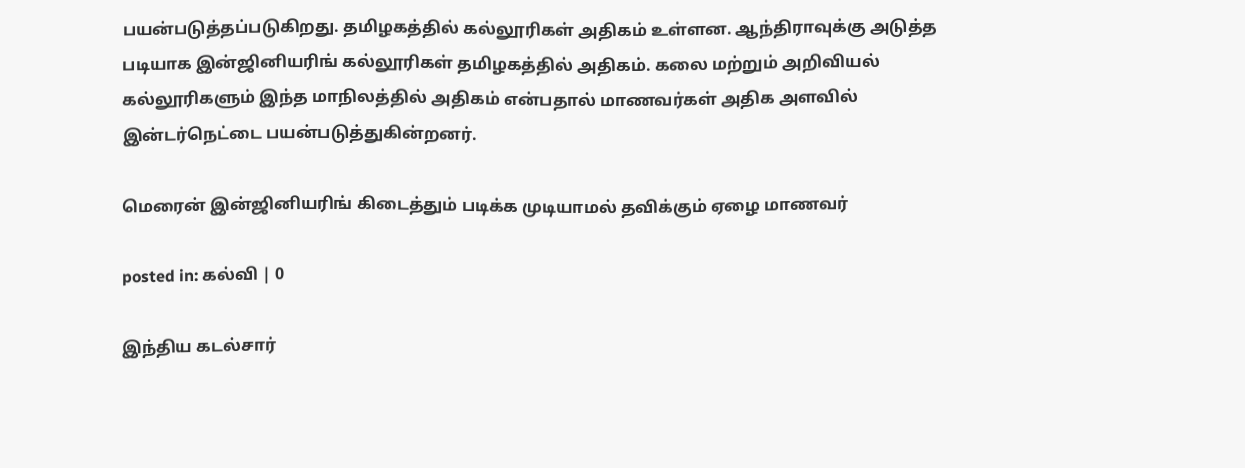பயன்படுத்தப்படுகிறது. தமிழகத்தில் கல்லூரிகள் அதிகம் உள்ளன. ஆந்திராவுக்கு அடுத்த படியாக இன்ஜினியரிங் கல்லூரிகள் தமிழகத்தில் அதிகம். கலை மற்றும் அறிவியல் கல்லூரிகளும் இந்த மாநிலத்தில் அதிகம் என்பதால் மாணவர்கள் அதிக அளவில் இன்டர்நெட்டை பயன்படுத்துகின்றனர்.

மெரைன் இன்ஜினியரிங் கிடைத்தும் படிக்க முடியாமல் தவிக்கும் ஏழை மாணவர்

posted in: கல்வி | 0

இந்திய கடல்சார்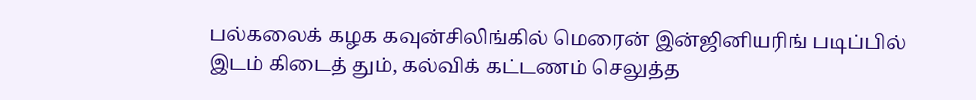பல்கலைக் கழக கவுன்சிலிங்கில் மெரைன் இன்ஜினியரிங் படிப்பில் இடம் கிடைத் தும், கல்விக் கட்டணம் செலுத்த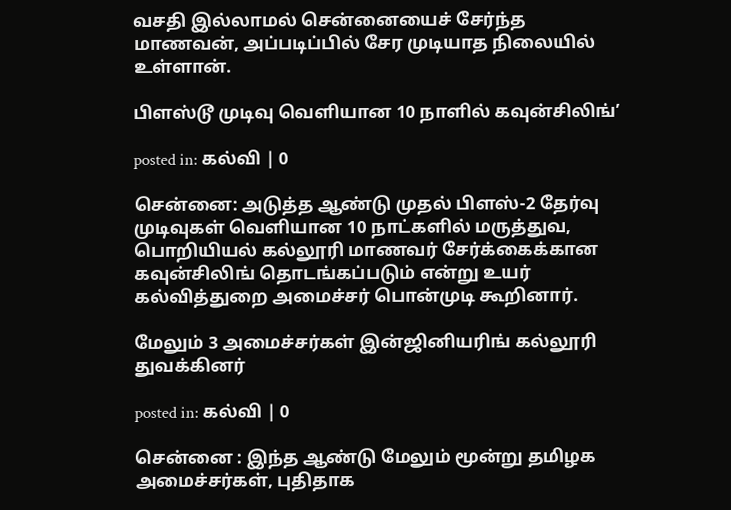வசதி இல்லாமல் சென்னையைச் சேர்ந்த மாணவன், அப்படிப்பில் சேர முடியாத நிலையில் உள்ளான்.

பிளஸ்டூ முடிவு வெளியான 10 நாளில் கவுன்சிலிங்’

posted in: கல்வி | 0

சென்னை: அடுத்த ஆண்டு முதல் பிளஸ்-2 தேர்வு முடிவுகள் வெளியான 10 நாட்களில் மருத்துவ, பொறியியல் கல்லூரி மாணவர் சேர்க்கைக்கான கவுன்சிலிங் தொடங்கப்படும் என்று உயர் கல்வித்துறை அமைச்சர் பொன்முடி கூறினார்.

மேலும் 3 அமைச்சர்கள் இன்ஜினியரிங் கல்லூரி துவக்கினர்

posted in: கல்வி | 0

சென்னை : இந்த ஆண்டு மேலும் மூன்று தமிழக அமைச்சர்கள், புதிதாக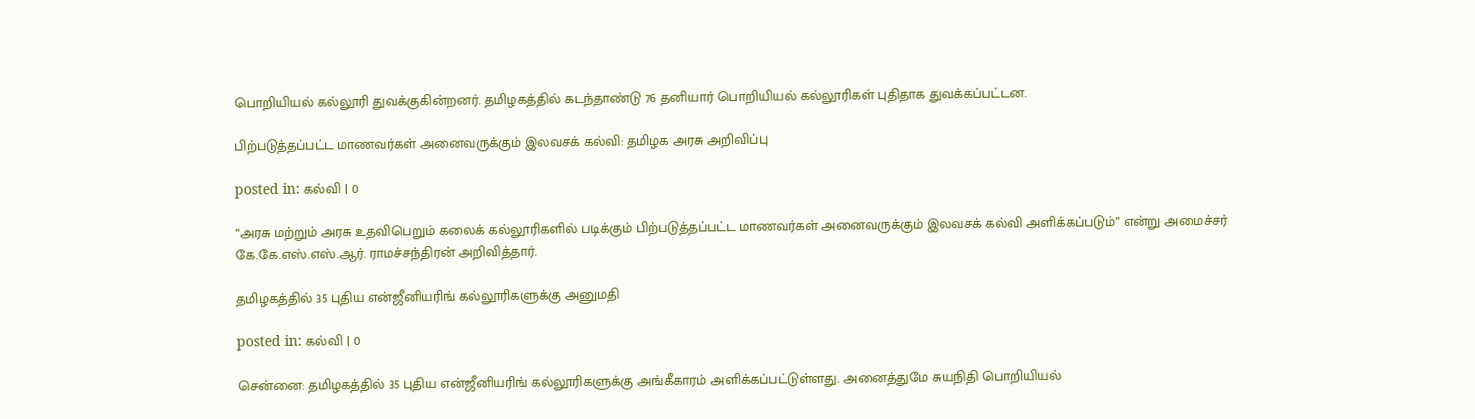பொறியியல் கல்லூரி துவக்குகின்றனர். தமிழகத்தில் கடந்தாண்டு 76 தனியார் பொறியியல் கல்லூரிகள் புதிதாக துவக்கப்பட்டன.

பிற்படுத்தப்பட்ட மாணவர்கள் அனைவருக்கும் இலவசக் கல்வி: தமிழக அரசு அறிவிப்பு

posted in: கல்வி | 0

“அரசு மற்றும் அரசு உதவிபெறும் கலைக் கல்லூரிகளில் படிக்கும் பிற்படுத்தப்பட்ட மாணவர்கள் அனைவருக்கும் இலவசக் கல்வி அளிக்கப்படும்” என்று அமைச்சர் கே.கே.எஸ்.எஸ்.ஆர். ராமச்சந்திரன் அறிவித்தார்.

தமிழகத்தில் 35 புதிய என்ஜீனியரிங் கல்லூரிகளுக்கு அனுமதி

posted in: கல்வி | 0

சென்னை: தமிழகத்தில் 35 புதிய என்ஜீனியரிங் கல்லூரிகளுக்கு அங்கீகாரம் அளிக்கப்பட்டுள்ளது. அனைத்துமே சுயநிதி பொறியியல்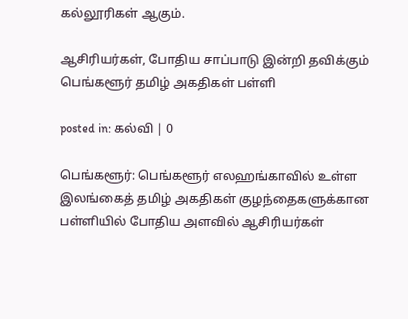கல்லூரிகள் ஆகும்.

ஆசிரியர்கள், போதிய சாப்பாடு இன்றி தவிக்கும் பெங்களூர் தமிழ் அகதிகள் பள்ளி

posted in: கல்வி | 0

பெங்களூர்: பெங்களூர் எலஹங்காவில் உள்ள இலங்கைத் தமிழ் அகதிகள் குழந்தைகளுக்கான பள்ளியில் போதிய அளவில் ஆசிரியர்கள்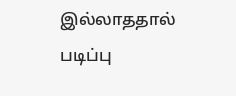இல்லாததால் படிப்பு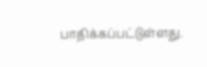பாதிக்கப்பட்டுள்ளது.